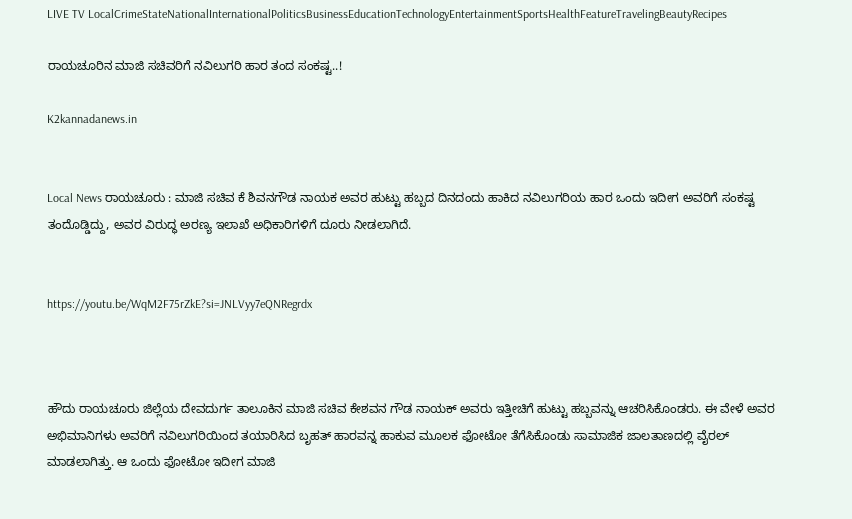LIVE TV LocalCrimeStateNationalInternationalPoliticsBusinessEducationTechnologyEntertainmentSportsHealthFeatureTravelingBeautyRecipes

ರಾಯಚೂರಿನ ಮಾಜಿ ಸಚಿವರಿಗೆ ನವಿಲುಗರಿ ಹಾರ ತಂದ ಸಂಕಷ್ಟ..!

K2kannadanews.in


Local News ರಾಯಚೂರು : ಮಾಜಿ ಸಚಿವ ಕೆ ಶಿವನಗೌಡ ನಾಯಕ ಅವರ ಹುಟ್ಟು ಹಬ್ಬದ ದಿನದಂದು ಹಾಕಿದ ನವಿಲುಗರಿಯ ಹಾರ ಒಂದು ಇದೀಗ ಅವರಿಗೆ ಸಂಕಷ್ಟ ತಂದೊಡ್ಡಿದ್ದು, ಅವರ ವಿರುದ್ಧ ಅರಣ್ಯ ಇಲಾಖೆ ಅಧಿಕಾರಿಗಳಿಗೆ ದೂರು ನೀಡಲಾಗಿದೆ.


https://youtu.be/WqM2F75rZkE?si=JNLVyy7eQNRegrdx



ಹೌದು ರಾಯಚೂರು ಜಿಲ್ಲೆಯ ದೇವದುರ್ಗ ತಾಲೂಕಿನ ಮಾಜಿ ಸಚಿವ ಕೇಶವನ ಗೌಡ ನಾಯಕ್ ಅವರು ಇತ್ತೀಚಿಗೆ ಹುಟ್ಟು ಹಬ್ಬವನ್ನು ಆಚರಿಸಿಕೊಂಡರು. ಈ ವೇಳೆ ಅವರ ಅಭಿಮಾನಿಗಳು ಅವರಿಗೆ ನವಿಲುಗರಿಯಿಂದ ತಯಾರಿಸಿದ ಬೃಹತ್ ಹಾರವನ್ನ ಹಾಕುವ ಮೂಲಕ ಫೋಟೋ ತೆಗೆಸಿಕೊಂಡು ಸಾಮಾಜಿಕ ಜಾಲತಾಣದಲ್ಲಿ ವೈರಲ್ ಮಾಡಲಾಗಿತ್ತು. ಆ ಒಂದು ಫೋಟೋ ಇದೀಗ ಮಾಜಿ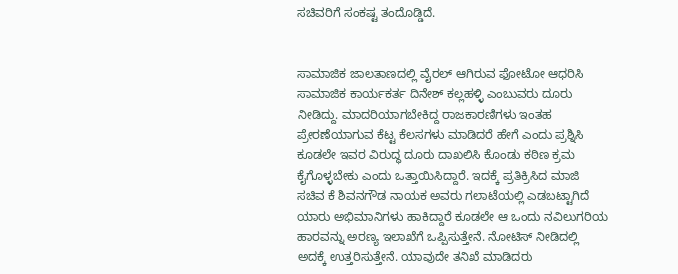ಸಚಿವರಿಗೆ ಸಂಕಷ್ಟ ತಂದೊಡ್ಡಿದೆ.


ಸಾಮಾಜಿಕ ಜಾಲತಾಣದಲ್ಲಿ ವೈರಲ್ ಆಗಿರುವ ಫೋಟೋ ಆಧರಿಸಿ ಸಾಮಾಜಿಕ ಕಾರ್ಯಕರ್ತ ದಿನೇಶ್ ಕಲ್ಲಹಳ್ಳಿ ಎಂಬುವರು ದೂರು ನೀಡಿದ್ದು. ಮಾದರಿಯಾಗಬೇಕಿದ್ದ ರಾಜಕಾರಣಿಗಳು ಇಂತಹ ಪ್ರೇರಣೆಯಾಗುವ ಕೆಟ್ಟ ಕೆಲಸಗಳು ಮಾಡಿದರೆ ಹೇಗೆ ಎಂದು ಪ್ರಶ್ನಿಸಿ ಕೂಡಲೇ ಇವರ ವಿರುದ್ಧ ದೂರು ದಾಖಲಿಸಿ ಕೊಂಡು ಕಠಿಣ ಕ್ರಮ ಕೈಗೊಳ್ಳಬೇಕು ಎಂದು ಒತ್ತಾಯಿಸಿದ್ದಾರೆ. ಇದಕ್ಕೆ ಪ್ರತಿಕ್ರಿಸಿದ ಮಾಜಿ ಸಚಿವ ಕೆ ಶಿವನಗೌಡ ನಾಯಕ ಅವರು ಗಲಾಟೆಯಲ್ಲಿ ಎಡಬಟ್ಟಾಗಿದೆ ಯಾರು ಅಭಿಮಾನಿಗಳು ಹಾಕಿದ್ದಾರೆ ಕೂಡಲೇ ಆ ಒಂದು ನವಿಲುಗರಿಯ ಹಾರವನ್ನು ಅರಣ್ಯ ಇಲಾಖೆಗೆ ಒಪ್ಪಿಸುತ್ತೇನೆ. ನೋಟಿಸ್ ನೀಡಿದಲ್ಲಿ ಅದಕ್ಕೆ ಉತ್ತರಿಸುತ್ತೇನೆ. ಯಾವುದೇ ತನಿಖೆ ಮಾಡಿದರು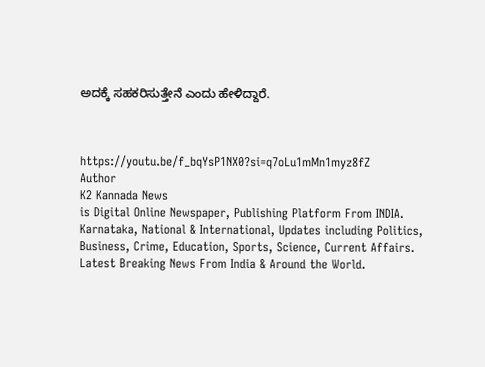ಅದಕ್ಕೆ ಸಹಕರಿಸುತ್ತೇನೆ ಎಂದು ಹೇಳಿದ್ದಾರೆ.



https://youtu.be/f_bqYsP1NX0?si=q7oLu1mMn1myz8fZ
Author
K2 Kannada News
is Digital Online Newspaper, Publishing Platform From INDIA. Karnataka, National & International, Updates including Politics, Business, Crime, Education, Sports, Science, Current Affairs. Latest Breaking News From India & Around the World.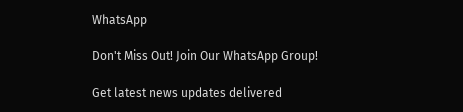WhatsApp

Don't Miss Out! Join Our WhatsApp Group!

Get latest news updates delivered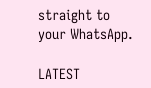straight to your WhatsApp.

LATEST